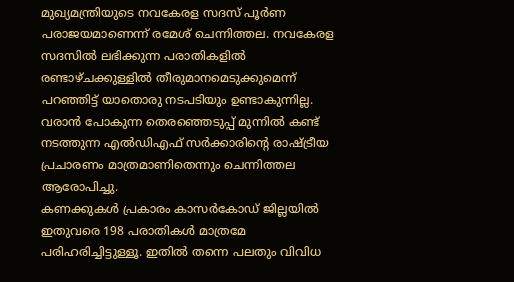മുഖ്യമന്ത്രിയുടെ നവകേരള സദസ് പൂർണ പരാജയമാണെന്ന് രമേശ് ചെന്നിത്തല. നവകേരള സദസിൽ ലഭിക്കുന്ന പരാതികളിൽ രണ്ടാഴ്ചക്കുള്ളിൽ തീരുമാനമെടുക്കുമെന്ന് പറഞ്ഞിട്ട് യാതൊരു നടപടിയും ഉണ്ടാകുന്നില്ല. വരാൻ പോകുന്ന തെരഞ്ഞെടുപ്പ് മുന്നിൽ കണ്ട് നടത്തുന്ന എൽഡിഎഫ് സർക്കാരിന്റെ രാഷ്ട്രീയ പ്രചാരണം മാത്രമാണിതെന്നും ചെന്നിത്തല ആരോപിച്ചു.
കണക്കുകൾ പ്രകാരം കാസർകോഡ് ജില്ലയിൽ ഇതുവരെ 198 പരാതികൾ മാത്രമേ പരിഹരിച്ചിട്ടുള്ളൂ. ഇതിൽ തന്നെ പലതും വിവിധ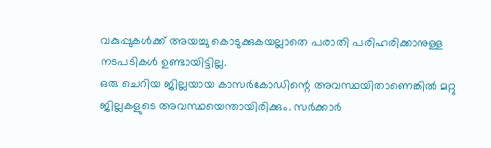വകുപ്പുകൾക്ക് അയച്ചു കൊടുക്കുകയല്ലാതെ പരാതി പരിഹരിക്കാനുള്ള നടപടികൾ ഉണ്ടായിട്ടില്ല.
ഒരു ചെറിയ ജില്ലയായ കാസർകോഡിന്റെ അവസ്ഥയിതാണെങ്കിൽ മറ്റു ജില്ലകളുടെ അവസ്ഥയെന്തായിരിക്കും. സർക്കാർ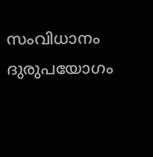സംവിധാനം ദുരുപയോഗം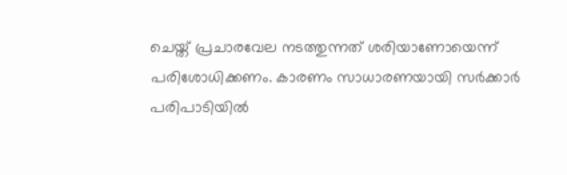ചെയ്ത് പ്രചാരവേല നടത്തുന്നത് ശരിയാണോയെന്ന് പരിശോധിക്കണം. കാരണം സാധാരണയായി സർക്കാർ പരിപാടിയിൽ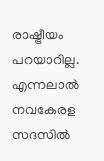രാഷ്ട്രീയം പറയാറില്ല. എന്നലാൽ നവകേരള സദസിൽ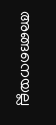അങ്ങനെയല്ല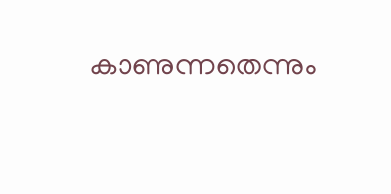കാണുന്നതെന്നും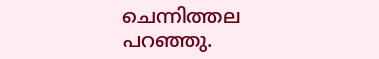ചെന്നിത്തല പറഞ്ഞു.